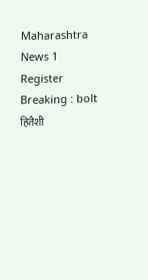Maharashtra News 1
Register
Breaking : bolt
हितैशी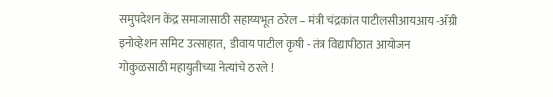समुपदेशन केंद्र समाजासाठी सहाय्यभूत ठरेल – मंत्री चंद्रकांत पाटीलसीआयआय -अ‍ॅग्री इनोव्हेशन समिट उत्साहात,  डीवाय पाटील कृषी - तंत्र विद्यापीठात आयोजन गोकुळसाठी महायुतीच्या नेत्यांचे ठरले !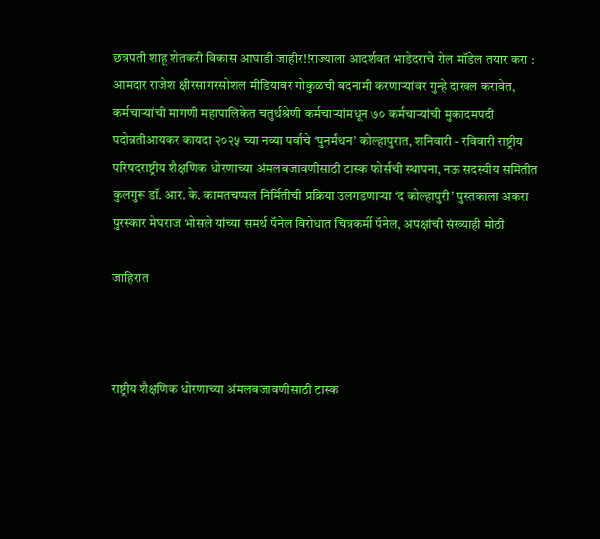छत्रपती शाहू शेतकरी विकास आघाडी जाहीर!!राज्याला आदर्शवत भाडेदराचे रोल मॉडेल तयार करा : आमदार राजेश क्षीरसागरसोशल मीडियावर गोकुळची बदनामी करणाऱ्यांवर गुन्हे दाखल करावेत, कर्मचाऱ्यांची मागणी महापालिकेत चतुर्थश्रेणी कर्मचाऱ्यांमधून ७० कर्मचाऱ्यांची मुकादमपदी पदोन्नतीआयकर कायदा २०२५ च्या नव्या पर्वाचे ‘पुनर्मंथन’ कोल्हापुरात, शनिवारी - रविवारी राष्ट्रीय परिषदराष्ट्रीय शैक्षणिक धोरणाच्या अंमलबजावणीसाठी टास्क फोर्सची स्थापना, नऊ सदस्यीय समितीत कुलगुरू डॉ. आर. के. कामतचप्पल निर्मितीची प्रक्रिया उलगडणाऱ्या ‘द कोल्हापुरी’ पुस्तकाला अकरा पुरस्कार मेघराज भोसले यांच्या समर्थ पॅनेल विरोधात चित्रकर्मी पॅनेल, अपक्षांची संख्याही मोठी

जाहिरात



राष्ट्रीय शैक्षणिक धोरणाच्या अंमलबजावणीसाठी टास्क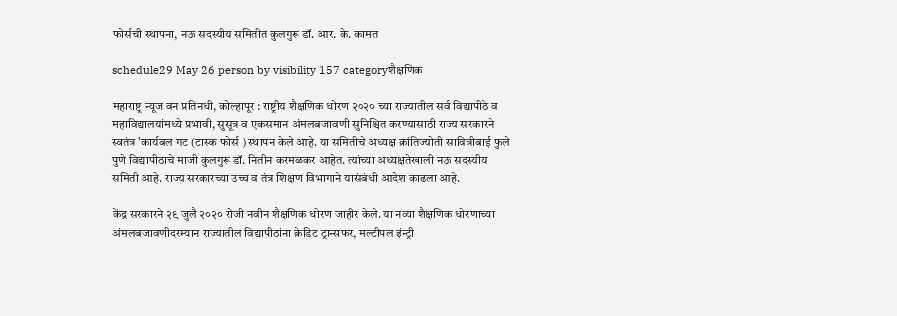फोर्सची स्थापना, नऊ सदस्यीय समितीत कुलगुरू डॉ. आर. के. कामत

schedule29 May 26 person by visibility 157 categoryशैक्षणिक

महाराष्ट्र न्यूज वन प्रतिनधी, कोल्हापूर : राष्ट्रीय शैक्षणिक धोरण २०२० च्या राज्यातील सर्व विद्यापीठे व महाविद्यालयांमध्ये प्रभावी, सुसूत्र व एकसमान अंमलबजावणी सुनिश्चित करण्यासाठी राज्य सरकारने  स्वतंत्र 'कार्यबल गट (टास्क फोर्स ) स्थापन केले आहे. या समितीचे अध्यक्ष क्रांतिज्योती सावित्रीबाई फुले पुणे विद्यापीठाचे माजी कुलगुरू डॉ. नितीन करमळकर आहेत. त्यांच्या अध्यक्षतेखाली नऊ सदस्यीय समिती आहे. राज्य सरकारच्या उच्च व तंत्र शिक्षण विभागाने यासंबंधी आदेश काढला आहे.

केंद्र सरकारने २९ जुलै २०२० रोजी नवीन शैक्षणिक धोरण जाहीर केले. या नव्या शैक्षणिक धोरणाच्या अंमलबजावणीदरम्यान राज्यातील विद्यापीठांना क्रेडिट ट्रान्सफर, मल्टीपल इंन्ट्री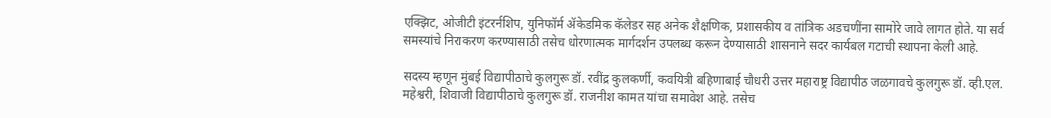एक्झिट, ओजीटी इंटरर्नशिप, युनिफॉर्म ॲकेडमिक कॅलेडर सह अनेक शैक्षणिक, प्रशासकीय व तांत्रिक अडचणींना सामोरे जावे लागत होते. या सर्व समस्यांचे निराकरण करण्यासाठी तसेच धोरणात्मक मार्गदर्शन उपलब्ध करून देण्यासाठी शासनाने सदर कार्यबल गटाची स्थापना केली आहे.

सदस्य म्हणून मुंबई विद्यापीठाचे कुलगुरू डॉ. रवींद्र कुलकर्णी, कवयित्री बहिणाबाई चौधरी उत्तर महाराष्ट्र विद्यापीठ जळगावचे कुलगुरू डॉ. व्ही.एल. महेश्वरी, शिवाजी विद्यापीठाचे कुलगुरू डॉ. राजनीश कामत यांचा समावेश आहे. तसेच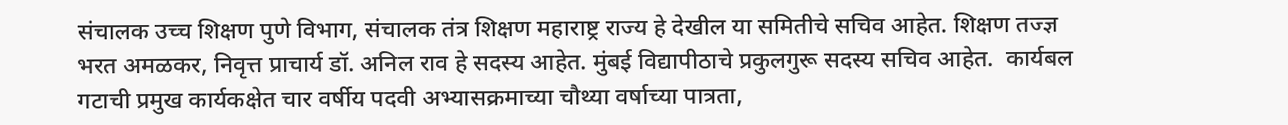संचालक उच्च शिक्षण पुणे विभाग, संचालक तंत्र शिक्षण महाराष्ट्र राज्य हे देखील या समितीचे सचिव आहेत. शिक्षण तज्ज्ञ भरत अमळकर, निवृत्त प्राचार्य डॉ. अनिल राव हे सदस्य आहेत. मुंबई विद्यापीठाचे प्रकुलगुरू सदस्य सचिव आहेत.  कार्यबल गटाची प्रमुख कार्यकक्षेत चार वर्षीय पदवी अभ्यासक्रमाच्या चौथ्या वर्षाच्या पात्रता,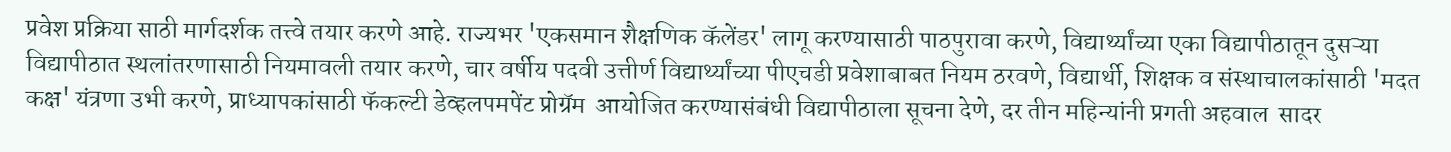प्रवेश प्रक्रिया साठी मार्गदर्शक तत्त्वे तयार करणे आहे. राज्यभर 'एकसमान शैक्षणिक कॅलेंडर' लागू करण्यासाठी पाठपुरावा करणे, विद्यार्थ्यांच्या एका विद्यापीठातून दुसऱ्या विद्यापीठात स्थलांतरणासाठी नियमावली तयार करणे, चार वर्षीय पदवी उत्तीर्ण विद्यार्थ्यांच्या पीएचडी प्रवेशाबाबत नियम ठरवणे, विद्यार्थी, शिक्षक व संस्थाचालकांसाठी 'मदत कक्ष' यंत्रणा उभी करणे, प्राध्यापकांसाठी फॅकल्टी डेव्हलपमपेंट प्रोग्रॅम  आयोजित करण्यासंबंधी विद्यापीठाला सूचना देणे, दर तीन महिन्यांनी प्रगती अहवाल  सादर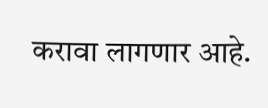करावा लागणार आहे.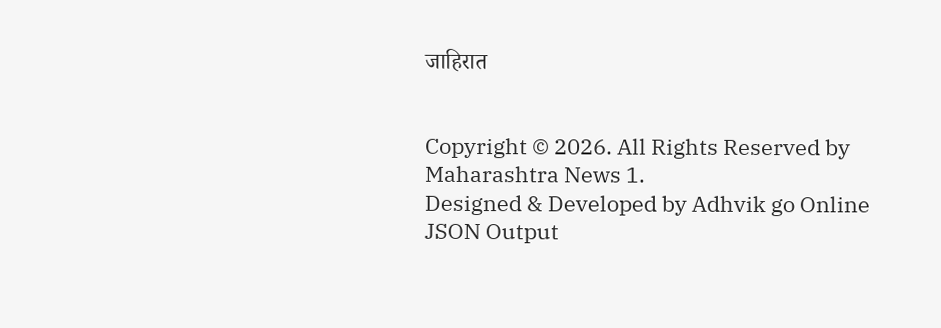जाहिरात


Copyright © 2026. All Rights Reserved by Maharashtra News 1.
Designed & Developed by Adhvik go Online
JSON Output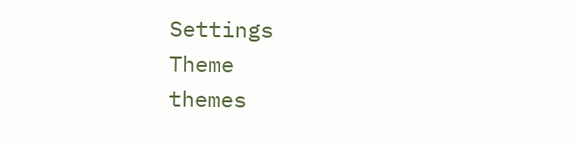Settings
Theme
themes